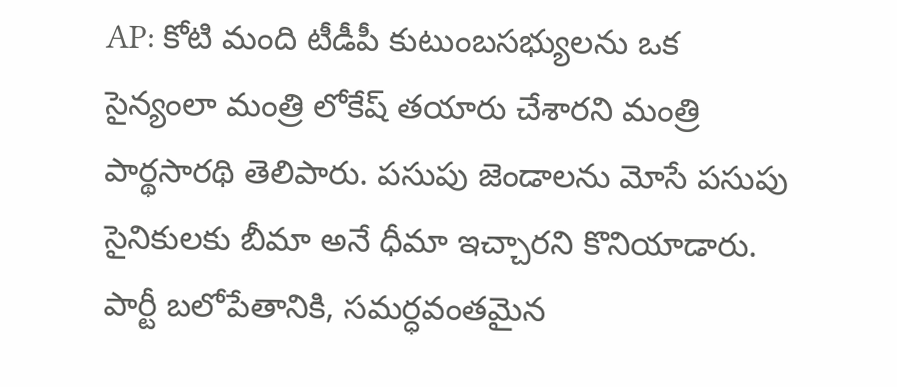AP: కోటి మంది టీడీపీ కుటుంబసభ్యులను ఒక సైన్యంలా మంత్రి లోకేష్ తయారు చేశారని మంత్రి పార్థసారథి తెలిపారు. పసుపు జెండాలను మోసే పసుపు సైనికులకు బీమా అనే ధీమా ఇచ్చారని కొనియాడారు. పార్టీ బలోపేతానికి, సమర్ధవంతమైన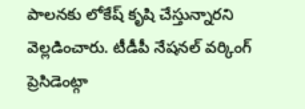పాలనకు లోకేష్ కృషి చేస్తున్నారని వెల్లడించారు. టీడీపీ నేషనల్ వర్కింగ్ ప్రెసిడెంట్గా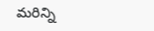మరిన్ని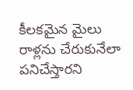కీలకమైన మైలు రాళ్లను చేరుకునేలా పనిచేస్తారని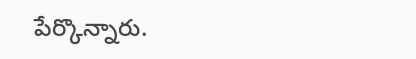పేర్కొన్నారు.